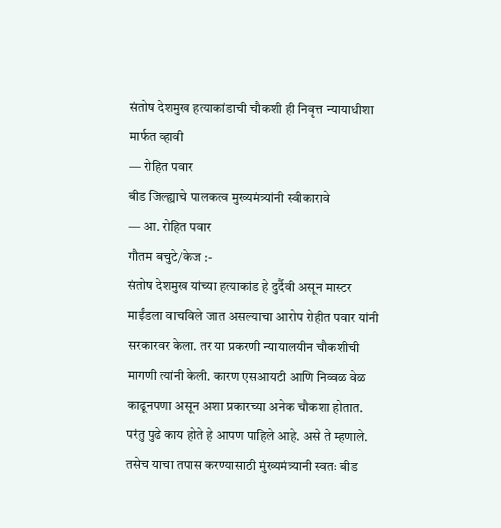संतोष देशमुख हत्याकांडाची चौकशी ही निवृत्त न्यायाधीशा मार्फत व्हावी
— रोहित पवार
बीड जिल्ह्याचे पालकत्व मुख्यमंत्र्यांनी स्वीकारावे
— आ. रोहित पवार
गौतम बचुटे/केज :-
संतोष देशमुख यांच्या हत्याकांड हे दुर्दैवी असून मास्टर माईंडला वाचविले जात असल्याचा आरोप रोहीत पवार यांनी सरकारवर केला. तर या प्रकरणी न्यायालयीन चौकशीची मागणी त्यांनी केली. कारण एसआयटी आणि निव्वळ वेळ काढूनपणा असून अशा प्रकारच्या अनेक चौकशा होतात. परंतु पुढे काय होते हे आपण पाहिले आहे. असे ते म्हणाले. तसेच याचा तपास करण्यासाठी मुंख्यमंत्र्यानी स्वतः बीड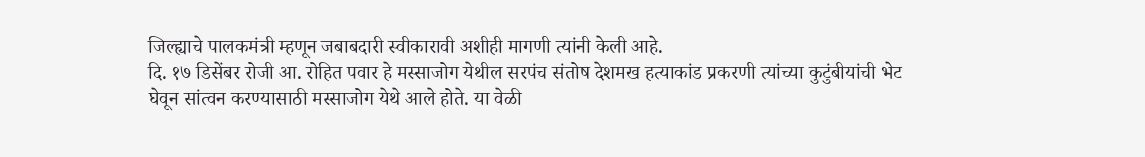जिल्ह्याचे पालकमंत्री म्हणून जबाबदारी स्वीकारावी अशीही मागणी त्यांनी केली आहे.
दि. १७ डिसेंबर रोजी आ. रोहित पवार हे मस्साजोग येथील सरपंच संतोष देशमख हत्याकांड प्रकरणी त्यांच्या कुटुंबीयांची भेट घेवून सांत्वन करण्यासाठी मस्साजोग येथे आले होते. या वेळी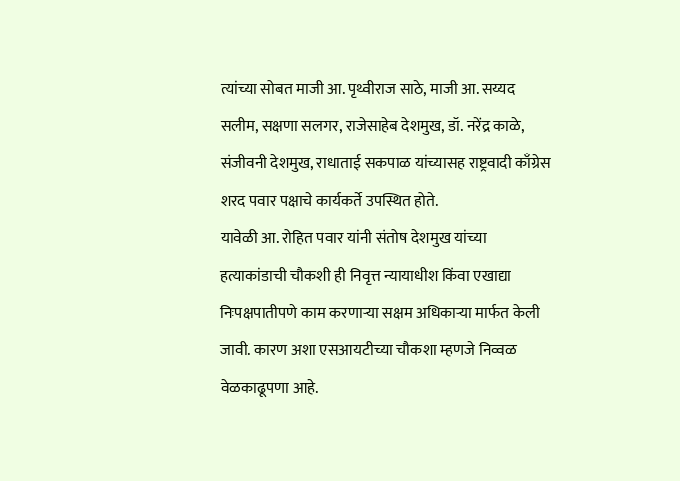त्यांच्या सोबत माजी आ. पृथ्वीराज साठे, माजी आ. सय्यद सलीम, सक्षणा सलगर, राजेसाहेब देशमुख, डॉ. नरेंद्र काळे, संजीवनी देशमुख, राधाताई सकपाळ यांच्यासह राष्ट्रवादी काँग्रेस शरद पवार पक्षाचे कार्यकर्ते उपस्थित होते.
यावेळी आ. रोहित पवार यांनी संतोष देशमुख यांच्या हत्याकांडाची चौकशी ही निवृत्त न्यायाधीश किंवा एखाद्या निःपक्षपातीपणे काम करणाऱ्या सक्षम अधिकाऱ्या मार्फत केली जावी. कारण अशा एसआयटीच्या चौकशा म्हणजे निव्वळ वेळकाढूपणा आहे.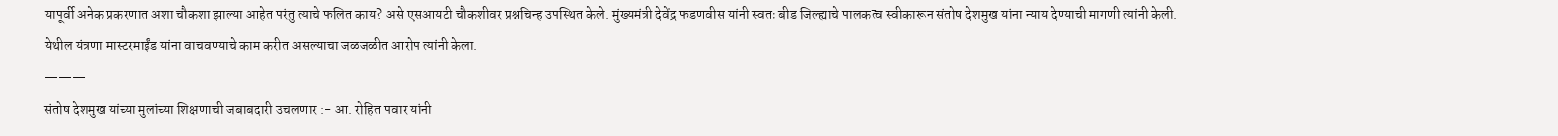यापूर्वी अनेक प्रकरणात अशा चौकशा झाल्या आहेत परंतु त्याचे फलित काय? असे एसआयटी चौकशीवर प्रश्नचिन्ह उपस्थित केले. मुंख्यमंत्री देवेंद्र फडणवीस यांनी स्वतः बीड जिल्ह्याचे पालकत्व स्वीकारून संतोष देशमुख यांना न्याय देण्याची मागणी त्यांनी केली.
येथील यंत्रणा मास्टरमाईंड यांना वाचवण्याचे काम करीत असल्याचा जळजळीत आरोप त्यांनी केला.
———
संतोष देशमुख यांच्या मुलांच्या शिक्षणाची जबाबदारी उचलणार :- आ. रोहित पवार यांनी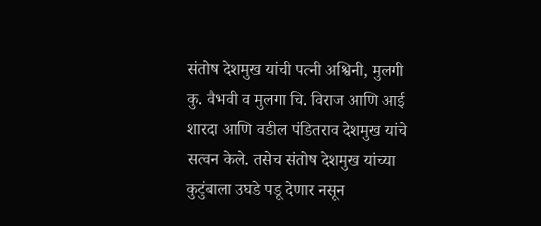संतोष देशमुख यांची पत्नी अश्विनी, मुलगी कु. वैभवी व मुलगा चि. विराज आणि आई शारदा आणि वडील पंडितराव देशमुख यांचे सत्वन केले. तसेच संतोष देशमुख यांच्या कुटुंबाला उघडे पडू देणार नसून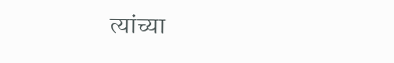त्यांच्या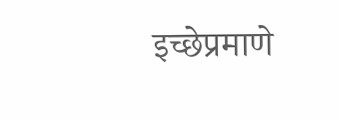इच्छेप्रमाणे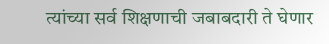त्यांच्या सर्व शिक्षणाची जबाबदारी ते घेणार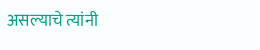असल्याचे त्यांनी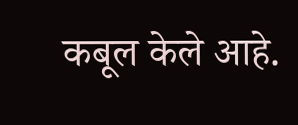कबूल केले आहे.